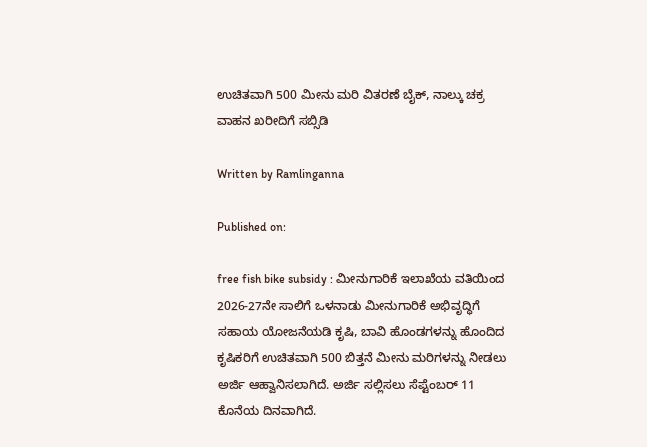ಉಚಿತವಾಗಿ 500 ಮೀನು ಮರಿ ವಿತರಣೆ ಬೈಕ್, ನಾಲ್ಕು ಚಕ್ರ ವಾಹನ ಖರೀದಿಗೆ ಸಬ್ಸಿಡಿ

Written by Ramlinganna

Published on:

free fish bike subsidy : ಮೀನುಗಾರಿಕೆ ಇಲಾಖೆಯ ವತಿಯಿಂದ 2026-27ನೇ ಸಾಲಿಗೆ ಒಳನಾಡು ಮೀನುಗಾರಿಕೆ ಅಭಿವೃದ್ಧಿಗೆ ಸಹಾಯ ಯೋಜನೆಯಡಿ ಕೃಷಿ, ಬಾವಿ ಹೊಂಡಗಳನ್ನು ಹೊಂದಿದ ಕೃಷಿಕರಿಗೆ ಉಚಿತವಾಗಿ 500 ಬಿತ್ತನೆ ಮೀನು ಮರಿಗಳನ್ನು ನೀಡಲು ಅರ್ಜಿ ಆಹ್ವಾನಿಸಲಾಗಿದೆ. ಅರ್ಜಿ ಸಲ್ಲಿಸಲು ಸೆಪ್ಟೆಂಬರ್ 11 ಕೊನೆಯ ದಿನವಾಗಿದೆ.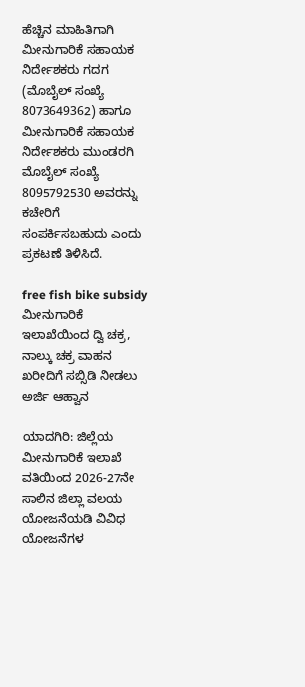ಹೆಚ್ಚಿನ ಮಾಹಿತಿಗಾಗಿ ಮೀನುಗಾರಿಕೆ ಸಹಾಯಕ ನಿರ್ದೇಶಕರು ಗದಗ (ಮೊಬೈಲ್ ಸಂಖ್ಯೆ 8073649362) ಹಾಗೂ ಮೀನುಗಾರಿಕೆ ಸಹಾಯಕ ನಿರ್ದೇಶಕರು ಮುಂಡರಗಿ ಮೊಬೈಲ್ ಸಂಖ್ಯೆ 8095792530 ಅವರನ್ನು ಕಚೇರಿಗೆ ಸಂಪರ್ಕಿಸಬಹುದು ಎಂದು ಪ್ರಕಟಣೆ ತಿಳಿಸಿದೆ.

free fish bike subsidy  ಮೀನುಗಾರಿಕೆ ಇಲಾಖೆಯಿಂದ ದ್ವಿ ಚಕ್ರ, ನಾಲ್ಕು ಚಕ್ರ ವಾಹನ ಖರೀದಿಗೆ ಸಬ್ಸಿಡಿ ನೀಡಲು ಅರ್ಜಿ ಆಹ್ವಾನ

ಯಾದಗಿರಿ: ಜಿಲ್ಲೆಯ ಮೀನುಗಾರಿಕೆ ಇಲಾಖೆ ವತಿಯಿಂದ 2026-27ನೇ ಸಾಲಿನ ಜಿಲ್ಲಾ ವಲಯ ಯೋಜನೆಯಡಿ ವಿವಿಧ ಯೋಜನೆಗಳ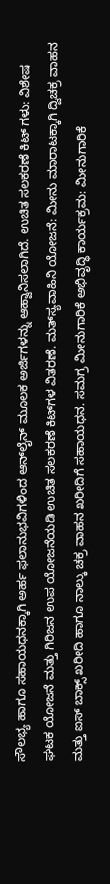ಸೌಲಭ್ಯ ಹಾಗೂ ಸಹಾಯಧನಕ್ಕಾಗಿ ಅರ್ಹ ಫಲಾನುಭವಿಗಳಿಂದ ಆನ್‌ಲೈನ್ ಮೂಲಕ ಅರ್ಜಿಗಳನ್ನು ಆಹ್ವಾನಿಸಲಾಗಿದೆ. ಉಚಿತ ಸಲಕರಣೆ ಕಿಟ್‌ ಗಳು: ವಿಶೇಷ ಘಟಕ ಯೋಜನೆ ಮತ್ತು ಗಿರಿಜನ ಉಪ ಯೋಜನೆಯಡಿ ಉಚಿತ ಸಲಕರಣೆ ಕಿಟ್‌ಗಳ ವಿತರಣೆ. ಮತ್‌ಸ್ಯವಾಹಿನಿ ಯೋಜನೆ: ಮೀನು ಮಾರಾಟಕ್ಕಾಗಿ ದ್ವಿಚಕ್ರ ವಾಹನ ಮತ್ತು ಐಸ್ ಬಾಕ್ಸ್ ಖರೀದಿ ಹಾಗೂ ನಾಲ್ಕು ಚಕ್ರ ವಾಹನ ಖರೀದಿಗೆ ಸಹಾಯಧನ. ಸಮಗ್ರ ಮೀನುಗಾರಿಕೆ ಅಭಿವೃದ್ಧಿ ಕಾರ್ಯಕ್ರಮ: ಮೀನುಗಾರಿಕೆ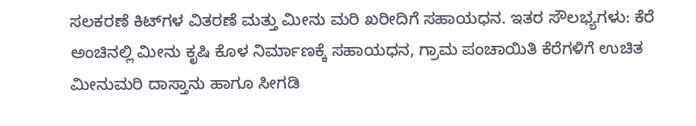ಸಲಕರಣೆ ಕಿಟ್‌ಗಳ ವಿತರಣೆ ಮತ್ತು ಮೀನು ಮರಿ ಖರೀದಿಗೆ ಸಹಾಯಧನ. ಇತರ ಸೌಲಭ್ಯಗಳು: ಕೆರೆ ಅಂಚಿನಲ್ಲಿ ಮೀನು ಕೃಷಿ ಕೊಳ ನಿರ್ಮಾಣಕ್ಕೆ ಸಹಾಯಧನ, ಗ್ರಾಮ ಪಂಚಾಯಿತಿ ಕೆರೆಗಳಿಗೆ ಉಚಿತ ಮೀನುಮರಿ ದಾಸ್ತಾನು ಹಾಗೂ ಸೀಗಡಿ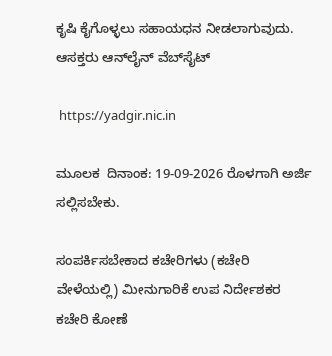ಕೃಷಿ ಕೈಗೊಳ್ಳಲು ಸಹಾಯಧನ ನೀಡಲಾಗುವುದು. ಆಸಕ್ತರು ಆನ್‌ಲೈನ್ ವೆಬ್‌ಸೈಟ್

 https://yadgir.nic.in

ಮೂಲಕ ‌ ದಿನಾಂಕ: 19-09-2026 ರೊಳಗಾಗಿ ಅರ್ಜಿ ಸಲ್ಲಿಸಬೇಕು.

ಸಂಪರ್ಕಿಸಬೇಕಾದ ಕಚೇರಿಗಳು (ಕಚೇರಿ ವೇಳೆಯಲ್ಲಿ) ಮೀನುಗಾರಿಕೆ ಉಪ ನಿರ್ದೇಶಕರ ಕಚೇರಿ ಕೋಣೆ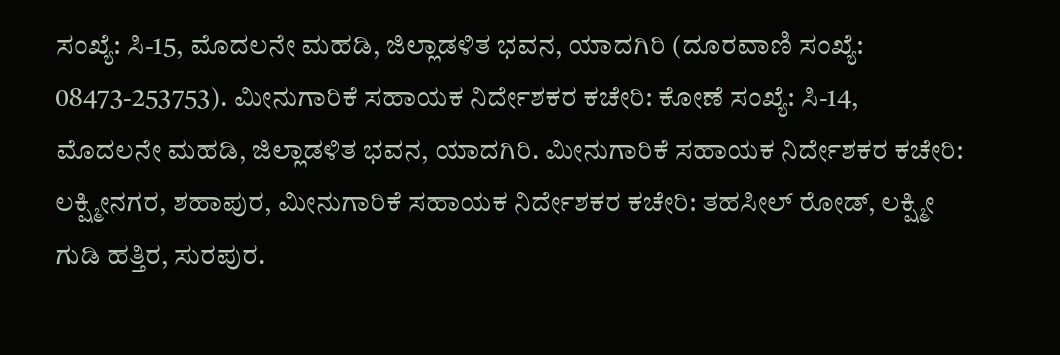ಸಂಖ್ಯೆ: ಸಿ-15, ಮೊದಲನೇ ಮಹಡಿ, ಜಿಲ್ಲಾಡಳಿತ ಭವನ, ಯಾದಗಿರಿ (ದೂರವಾಣಿ ಸಂಖ್ಯೆ: 08473-253753). ಮೀನುಗಾರಿಕೆ ಸಹಾಯಕ ನಿರ್ದೇಶಕರ ಕಚೇರಿ: ಕೋಣೆ ಸಂಖ್ಯೆ: ಸಿ-14, ಮೊದಲನೇ ಮಹಡಿ, ಜಿಲ್ಲಾಡಳಿತ ಭವನ, ಯಾದಗಿರಿ. ಮೀನುಗಾರಿಕೆ ಸಹಾಯಕ ನಿರ್ದೇಶಕರ ಕಚೇರಿ: ಲಕ್ಷ್ಮೀನಗರ, ಶಹಾಪುರ, ಮೀನುಗಾರಿಕೆ ಸಹಾಯಕ ನಿರ್ದೇಶಕರ ಕಚೇರಿ: ತಹಸೀಲ್‌ ರೋಡ್, ಲಕ್ಷ್ಮೀ ಗುಡಿ ಹತ್ತಿರ, ಸುರಪುರ.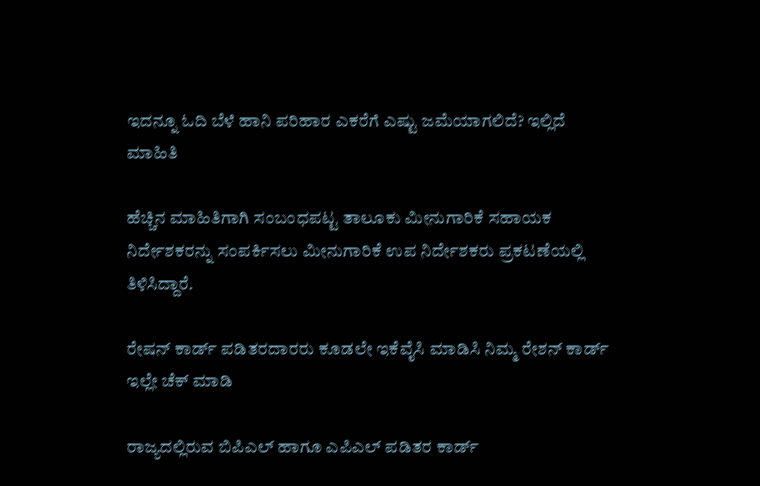ಇದನ್ನೂ ಓದಿ ಬೆಳೆ ಹಾನಿ ಪರಿಹಾರ ಎಕರೆಗೆ ಎಷ್ಟು ಜಮೆಯಾಗಲಿದೆ? ಇಲ್ಲಿದೆ ಮಾಹಿತಿ

ಹೆಚ್ಚಿನ ಮಾಹಿತಿಗಾಗಿ ಸಂಬಂಧಪಟ್ಟ ತಾಲೂಕು ಮೀನುಗಾರಿಕೆ ಸಹಾಯಕ ನಿರ್ದೇಶಕರನ್ನು ಸಂಪರ್ಕಿಸಲು ಮೀನುಗಾರಿಕೆ ಉಪ ನಿರ್ದೇಶಕರು ಪ್ರಕಟಣೆಯಲ್ಲಿ ತಿಳಿಸಿದ್ದಾರೆ.

ರೇಷನ್ ಕಾರ್ಡ್ ಪಡಿತರದಾರರು ಕೂಡಲೇ ಇಕೆವೈಸಿ ಮಾಡಿಸಿ ನಿಮ್ಮ ರೇಶನ್ ಕಾರ್ಡ್ ಇಲ್ಲೇ ಚೆಕ್ ಮಾಡಿ

ರಾಜ್ಯದಲ್ಲಿರುವ ಬಿಪಿಎಲ್ ಹಾಗೂ ಎಪಿಎಲ್ ಪಡಿತರ ಕಾರ್ಡ್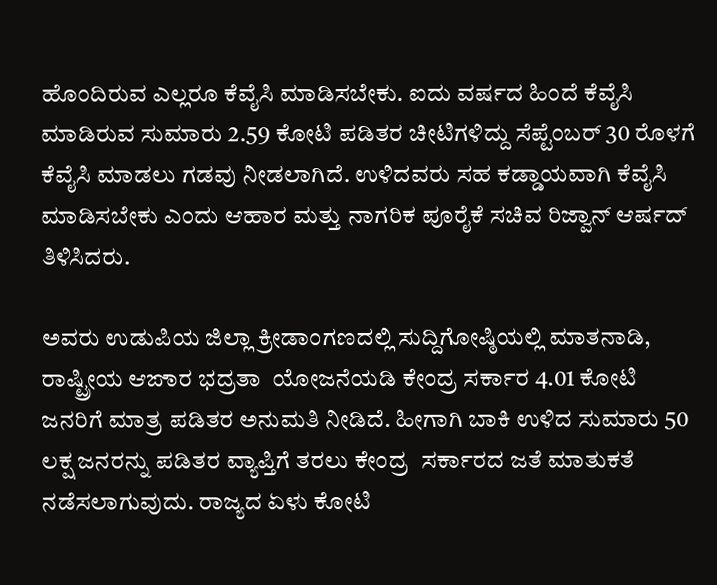ಹೊಂದಿರುವ ಎಲ್ಲರೂ ಕೆವೈಸಿ ಮಾಡಿಸಬೇಕು. ಐದು ವರ್ಷದ ಹಿಂದೆ ಕೆವೈಸಿ ಮಾಡಿರುವ ಸುಮಾರು 2.59 ಕೋಟಿ ಪಡಿತರ ಚೀಟಿಗಳಿದ್ದು ಸೆಪ್ಟೆಂಬರ್ 30 ರೊಳಗೆ ಕೆವೈಸಿ ಮಾಡಲು ಗಡವು ನೀಡಲಾಗಿದೆ. ಉಳಿದವರು ಸಹ ಕಡ್ಡಾಯವಾಗಿ ಕೆವೈಸಿ ಮಾಡಿಸಬೇಕು ಎಂದು ಆಹಾರ ಮತ್ತು ನಾಗರಿಕ ಪೂರೈಕೆ ಸಚಿವ ರಿಜ್ವಾನ್ ಆರ್ಷದ್ ತಿಳಿಸಿದರು.

ಅವರು ಉಡುಪಿಯ ಜಿಲ್ಲಾ ಕ್ರೀಡಾಂಗಣದಲ್ಲಿ ಸುದ್ದಿಗೋಷ್ಠಿಯಲ್ಲಿ ಮಾತನಾಡಿ,  ರಾಷ್ಟ್ರೀಯ ಆಙಾರ ಭದ್ರತಾ  ಯೋಜನೆಯಡಿ ಕೇಂದ್ರ ಸರ್ಕಾರ 4.01 ಕೋಟಿ ಜನರಿಗೆ ಮಾತ್ರ ಪಡಿತರ ಅನುಮತಿ ನೀಡಿದೆ. ಹೀಗಾಗಿ ಬಾಕಿ ಉಳಿದ ಸುಮಾರು 50 ಲಕ್ಷ ಜನರನ್ನು ಪಡಿತರ ವ್ಯಾಪ್ತಿಗೆ ತರಲು ಕೇಂದ್ರ  ಸರ್ಕಾರದ ಜತೆ ಮಾತುಕತೆ ನಡೆಸಲಾಗುವುದು. ರಾಜ್ಯದ ಏಳು ಕೋಟಿ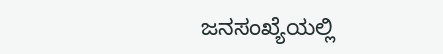ಜನಸಂಖ್ಯೆಯಲ್ಲಿ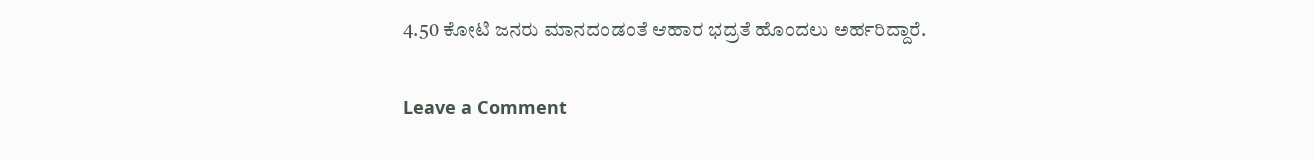4.50 ಕೋಟಿ ಜನರು ಮಾನದಂಡಂತೆ ಆಹಾರ ಭದ್ರತೆ ಹೊಂದಲು ಅರ್ಹರಿದ್ದಾರೆ.

Leave a Comment